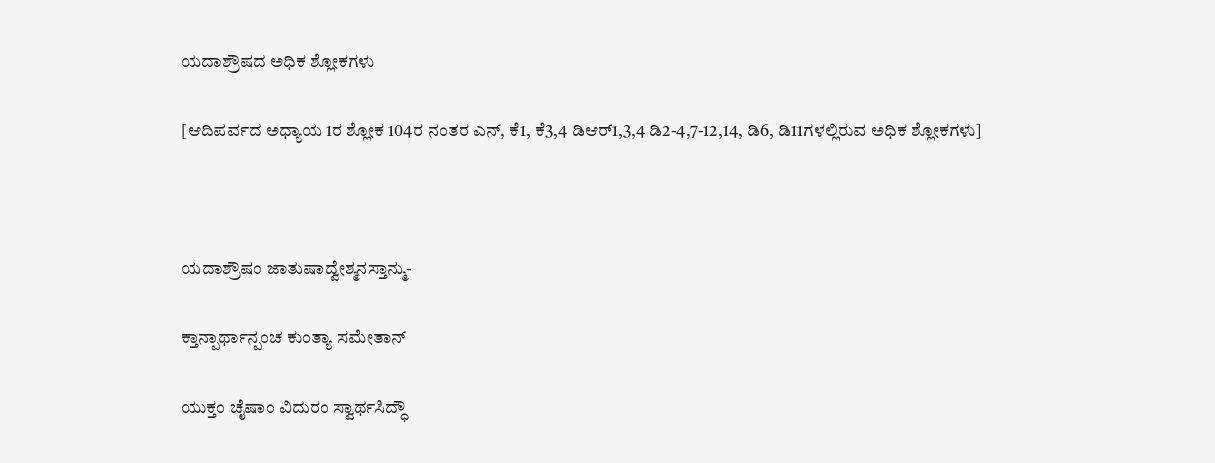ಯದಾಶ್ರೌಷದ ಅಧಿಕ ಶ್ಲೋಕಗಳು

[ಆದಿಪರ್ವದ ಅಧ್ಯಾಯ 1ರ ಶ್ಲೋಕ 104ರ ನಂತರ ಎನ್, ಕೆ1, ಕೆ3,4 ಡಿಆರ್1,3,4 ಡಿ2-4,7-12,14, ಡಿ6, ಡಿ11ಗಳಲ್ಲಿರುವ ಅಧಿಕ ಶ್ಲೋಕಗಳು]



ಯದಾಶ್ರೌಷಂ ಜಾತುಷಾದ್ವೇಶ್ಮನಸ್ತಾನ್ಮು-

ಕ್ತಾನ್ಪಾರ್ಥಾನ್ಪಂಚ ಕುಂತ್ಯಾ ಸಮೇತಾನ್

ಯುಕ್ತಂ ಚೈಷಾಂ ವಿದುರಂ ಸ್ವಾರ್ಥಸಿದ್ಧೌ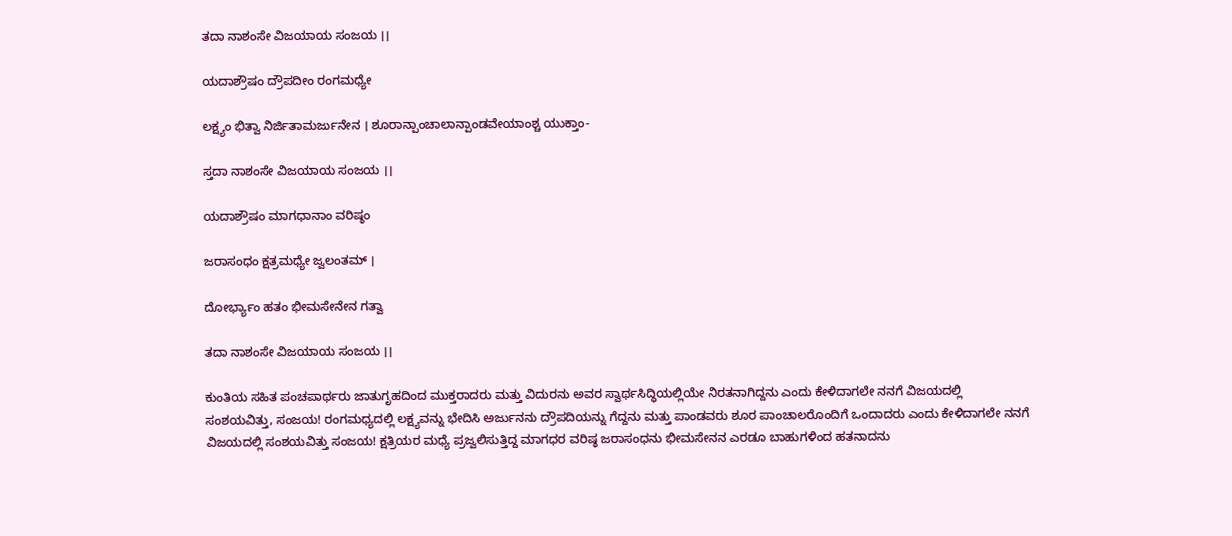ತದಾ ನಾಶಂಸೇ ವಿಜಯಾಯ ಸಂಜಯ ।।

ಯದಾಶ್ರೌಷಂ ದ್ರೌಪದೀಂ ರಂಗಮಧ್ಯೇ

ಲಕ್ಷ್ಯಂ ಭಿತ್ವಾ ನಿರ್ಜಿತಾಮರ್ಜುನೇನ । ಶೂರಾನ್ಪಾಂಚಾಲಾನ್ಪಾಂಡವೇಯಾಂಶ್ಚ ಯುಕ್ತಾಂ-

ಸ್ತದಾ ನಾಶಂಸೇ ವಿಜಯಾಯ ಸಂಜಯ ।।

ಯದಾಶ್ರೌಷಂ ಮಾಗಧಾನಾಂ ವರಿಷ್ಠಂ

ಜರಾಸಂಧಂ ಕ್ಷತ್ರಮಧ್ಯೇ ಜ್ವಲಂತಮ್ ।

ದೋರ್ಭ್ಯಾಂ ಹತಂ ಭೀಮಸೇನೇನ ಗತ್ವಾ

ತದಾ ನಾಶಂಸೇ ವಿಜಯಾಯ ಸಂಜಯ ।।

ಕುಂತಿಯ ಸಹಿತ ಪಂಚಪಾರ್ಥರು ಜಾತುಗೃಹದಿಂದ ಮುಕ್ತರಾದರು ಮತ್ತು ವಿದುರನು ಅವರ ಸ್ವಾರ್ಥಸಿದ್ಧಿಯಲ್ಲಿಯೇ ನಿರತನಾಗಿದ್ದನು ಎಂದು ಕೇಳಿದಾಗಲೇ ನನಗೆ ವಿಜಯದಲ್ಲಿ ಸಂಶಯವಿತ್ತು, ಸಂಜಯ! ರಂಗಮಧ್ಯದಲ್ಲಿ ಲಕ್ಷ್ಯವನ್ನು ಭೇದಿಸಿ ಅರ್ಜುನನು ದ್ರೌಪದಿಯನ್ನು ಗೆದ್ದನು ಮತ್ತು ಪಾಂಡವರು ಶೂರ ಪಾಂಚಾಲರೊಂದಿಗೆ ಒಂದಾದರು ಎಂದು ಕೇಳಿದಾಗಲೇ ನನಗೆ ವಿಜಯದಲ್ಲಿ ಸಂಶಯವಿತ್ತು ಸಂಜಯ! ಕ್ಷತ್ರಿಯರ ಮಧ್ಯೆ ಪ್ರಜ್ವಲಿಸುತ್ತಿದ್ದ ಮಾಗಧರ ವರಿಷ್ಠ ಜರಾಸಂಧನು ಭೀಮಸೇನನ ಎರಡೂ ಬಾಹುಗಳಿಂದ ಹತನಾದನು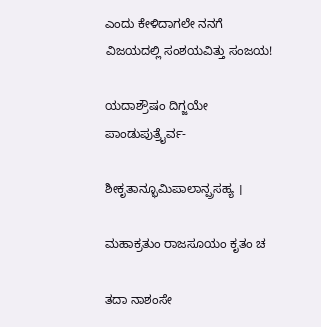ಎಂದು ಕೇಳಿದಾಗಲೇ ನನಗೆ ವಿಜಯದಲ್ಲಿ ಸಂಶಯವಿತ್ತು ಸಂಜಯ!

ಯದಾಶ್ರೌಷಂ ದಿಗ್ಜಯೇ ಪಾಂಡುಪುತ್ರೈರ್ವ-

ಶೀಕೃತಾನ್ಭೂಮಿಪಾಲಾನ್ಪ್ರಸಹ್ಯ ।

ಮಹಾಕ್ರತುಂ ರಾಜಸೂಯಂ ಕೃತಂ ಚ

ತದಾ ನಾಶಂಸೇ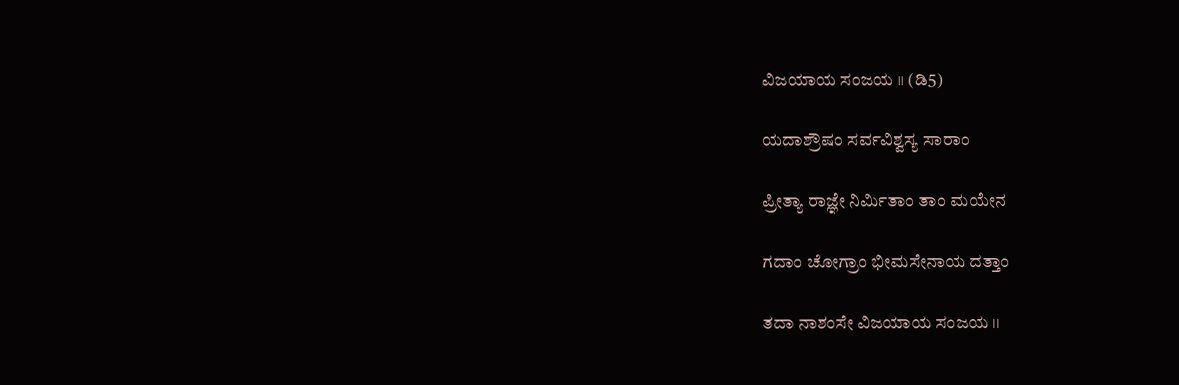ವಿಜಯಾಯ ಸಂಜಯ ।। (ಡಿ5)

ಯದಾಶ್ರೌಷಂ ಸರ್ವವಿಶ್ವಸ್ಯ ಸಾರಾಂ

ಪ್ರೀತ್ಯಾ ರಾಜ್ಞೇ ನಿರ್ಮಿತಾಂ ತಾಂ ಮಯೇನ

ಗದಾಂ ಚೋಗ್ರಾಂ ಭೀಮಸೇನಾಯ ದತ್ತಾಂ

ತದಾ ನಾಶಂಸೇ ವಿಜಯಾಯ ಸಂಜಯ ।।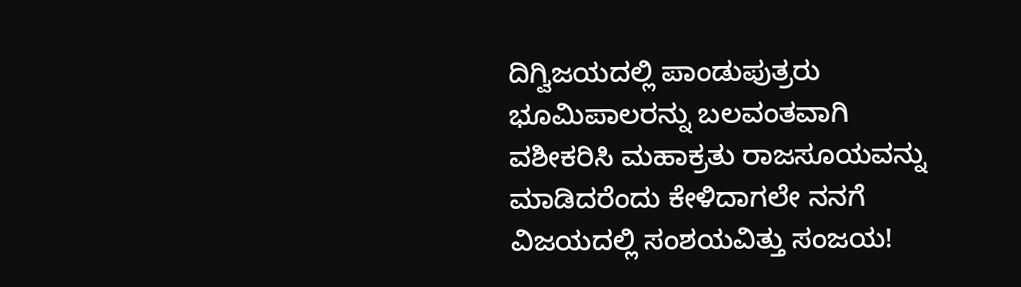ದಿಗ್ವಿಜಯದಲ್ಲಿ ಪಾಂಡುಪುತ್ರರು ಭೂಮಿಪಾಲರನ್ನು ಬಲವಂತವಾಗಿ ವಶೀಕರಿಸಿ ಮಹಾಕ್ರತು ರಾಜಸೂಯವನ್ನು ಮಾಡಿದರೆಂದು ಕೇಳಿದಾಗಲೇ ನನಗೆ ವಿಜಯದಲ್ಲಿ ಸಂಶಯವಿತ್ತು ಸಂಜಯ!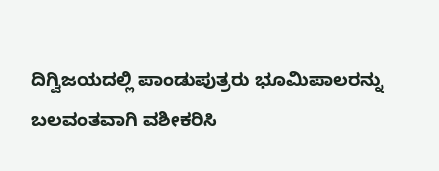ದಿಗ್ವಿಜಯದಲ್ಲಿ ಪಾಂಡುಪುತ್ರರು ಭೂಮಿಪಾಲರನ್ನು ಬಲವಂತವಾಗಿ ವಶೀಕರಿಸಿ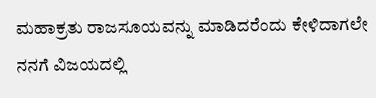ಮಹಾಕ್ರತು ರಾಜಸೂಯವನ್ನು ಮಾಡಿದರೆಂದು ಕೇಳಿದಾಗಲೇ ನನಗೆ ವಿಜಯದಲ್ಲಿ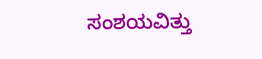ಸಂಶಯವಿತ್ತು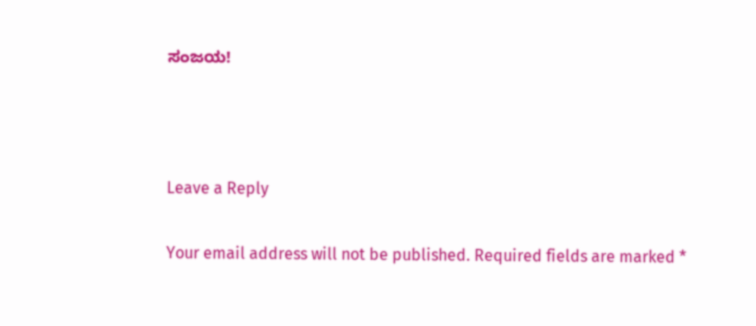ಸಂಜಯ!



Leave a Reply

Your email address will not be published. Required fields are marked *